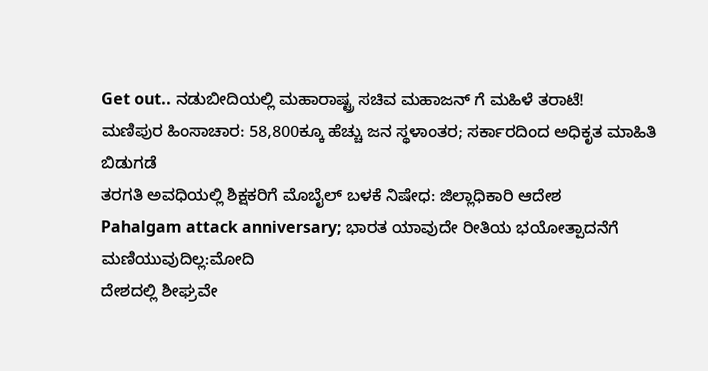Get out.. ನಡುಬೀದಿಯಲ್ಲಿ ಮಹಾರಾಷ್ಟ್ರ ಸಚಿವ ಮಹಾಜನ್ ಗೆ ಮಹಿಳೆ ತರಾಟೆ!
ಮಣಿಪುರ ಹಿಂಸಾಚಾರ: 58,800ಕ್ಕೂ ಹೆಚ್ಚು ಜನ ಸ್ಥಳಾಂತರ; ಸರ್ಕಾರದಿಂದ ಅಧಿಕೃತ ಮಾಹಿತಿ ಬಿಡುಗಡೆ
ತರಗತಿ ಅವಧಿಯಲ್ಲಿ ಶಿಕ್ಷಕರಿಗೆ ಮೊಬೈಲ್ ಬಳಕೆ ನಿಷೇಧ: ಜಿಲ್ಲಾಧಿಕಾರಿ ಆದೇಶ
Pahalgam attack anniversary; ಭಾರತ ಯಾವುದೇ ರೀತಿಯ ಭಯೋತ್ಪಾದನೆಗೆ ಮಣಿಯುವುದಿಲ್ಲ:ಮೋದಿ
ದೇಶದಲ್ಲಿ ಶೀಘ್ರವೇ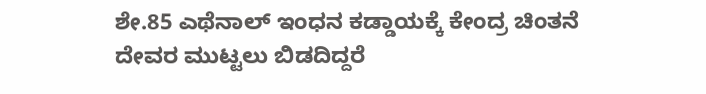ಶೇ.85 ಎಥೆನಾಲ್ ಇಂಧನ ಕಡ್ಡಾಯಕ್ಕೆ ಕೇಂದ್ರ ಚಿಂತನೆ
ದೇವರ ಮುಟ್ಟಲು ಬಿಡದಿದ್ದರೆ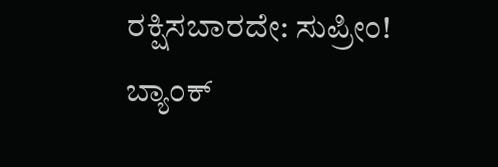ರಕ್ಷಿಸಬಾರದೇ: ಸುಪ್ರೀಂ!
ಬ್ಯಾಂಕ್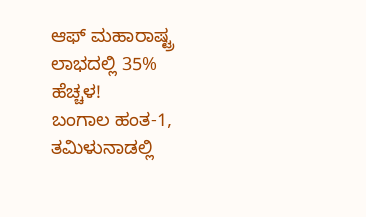ಆಫ್ ಮಹಾರಾಷ್ಟ್ರ ಲಾಭದಲ್ಲಿ 35% ಹೆಚ್ಚಳ!
ಬಂಗಾಲ ಹಂತ-1, ತಮಿಳುನಾಡಲ್ಲಿ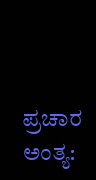ಪ್ರಚಾರ ಅಂತ್ಯ: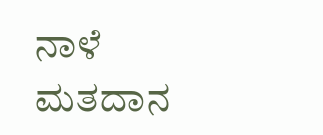ನಾಳೆ ಮತದಾನ